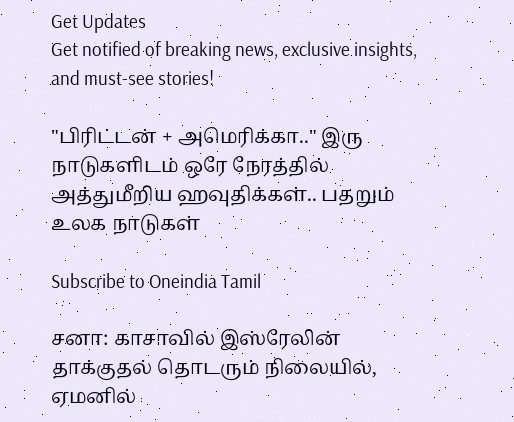Get Updates
Get notified of breaking news, exclusive insights, and must-see stories!

"பிரிட்டன் + அமெரிக்கா.." இரு நாடுகளிடம் ஒரே நேரத்தில் அத்துமீறிய ஹவுதிக்கள்.. பதறும் உலக நாடுகள்

Subscribe to Oneindia Tamil

சனா: காசாவில் இஸ்ரேலின் தாக்குதல் தொடரும் நிலையில், ஏமனில்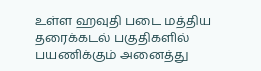உள்ள ஹவுதி படை மத்திய தரைக்கடல் பகுதிகளில் பயணிக்கும் அனைத்து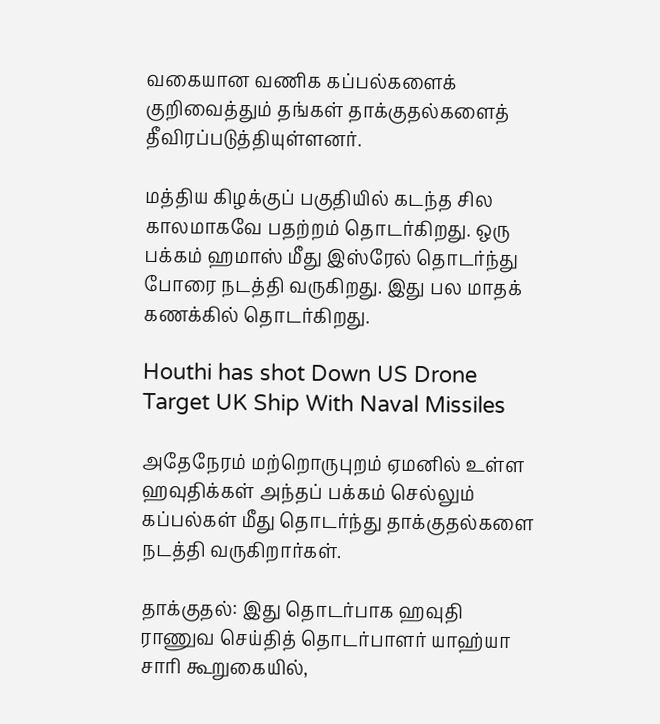வகையான வணிக கப்பல்களைக் குறிவைத்தும் தங்கள் தாக்குதல்களைத் தீவிரப்படுத்தியுள்ளனர்.

மத்திய கிழக்குப் பகுதியில் கடந்த சில காலமாகவே பதற்றம் தொடர்கிறது. ஒரு பக்கம் ஹமாஸ் மீது இஸ்ரேல் தொடர்ந்து போரை நடத்தி வருகிறது. இது பல மாதக் கணக்கில் தொடர்கிறது.

Houthi has shot Down US Drone Target UK Ship With Naval Missiles

அதேநேரம் மற்றொருபுறம் ஏமனில் உள்ள ஹவுதிக்கள் அந்தப் பக்கம் செல்லும் கப்பல்கள் மீது தொடர்ந்து தாக்குதல்களை நடத்தி வருகிறார்கள்.

தாக்குதல்: இது தொடர்பாக ஹவுதி ராணுவ செய்தித் தொடர்பாளர் யாஹ்யா சாரி கூறுகையில்,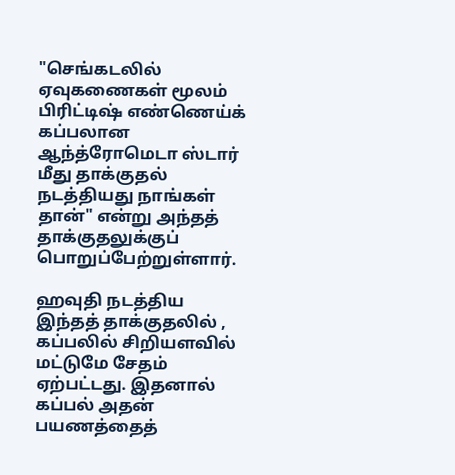"செங்கடலில் ஏவுகணைகள் மூலம் பிரிட்டிஷ் எண்ணெய்க் கப்பலான ஆந்த்ரோமெடா ஸ்டார் மீது தாக்குதல் நடத்தியது நாங்கள் தான்" என்று அந்தத் தாக்குதலுக்குப் பொறுப்பேற்றுள்ளார்.

ஹவுதி நடத்திய இந்தத் தாக்குதலில் , கப்பலில் சிறியளவில் மட்டுமே சேதம் ஏற்பட்டது. இதனால் கப்பல் அதன் பயணத்தைத்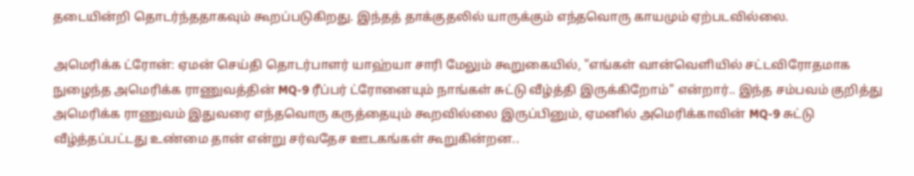தடையின்றி தொடர்ந்ததாகவும் கூறப்படுகிறது. இந்தத் தாக்குதலில் யாருக்கும் எந்தவொரு காயமும் ஏற்படவில்லை.

அமெரிக்க ட்ரோன்: ஏமன் செய்தி தொடர்பாளர் யாஹ்யா சாரி மேலும் கூறுகையில், "எங்கள் வான்வெளியில் சட்டவிரோதமாக நுழைந்த அமெரிக்க ராணுவத்தின் MQ-9 ரீப்பர் ட்ரோனையும் நாங்கள் சுட்டு வீழ்த்தி இருக்கிறோம்" என்றார்.. இந்த சம்பவம் குறித்து அமெரிக்க ராணுவம் இதுவரை எந்தவொரு கருத்தையும் கூறவில்லை இருப்பினும், ஏமனில் அமெரிக்காவின் MQ-9 சுட்டு வீழ்த்தப்பட்டது உண்மை தான் என்று சர்வதேச ஊடகங்கள் கூறுகின்றன..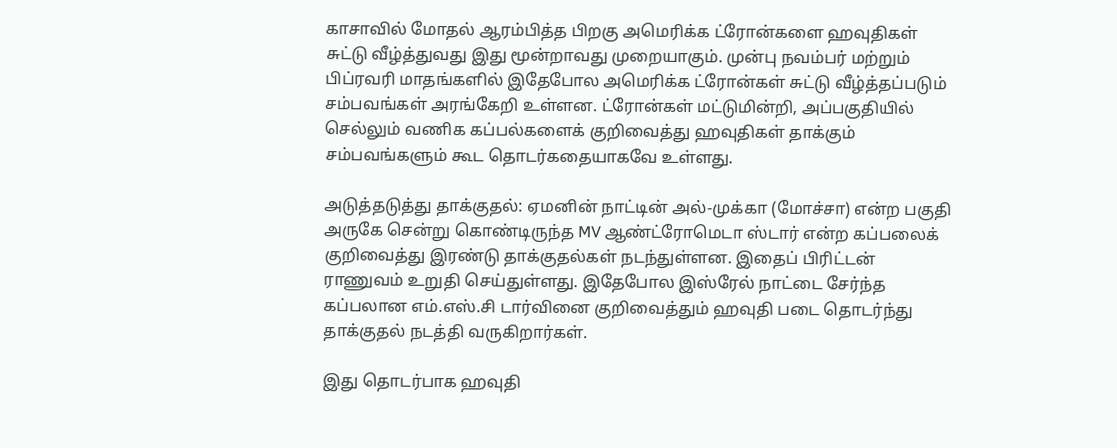காசாவில் மோதல் ஆரம்பித்த பிறகு அமெரிக்க ட்ரோன்களை ஹவுதிகள் சுட்டு வீழ்த்துவது இது மூன்றாவது முறையாகும். முன்பு நவம்பர் மற்றும் பிப்ரவரி மாதங்களில் இதேபோல அமெரிக்க ட்ரோன்கள் சுட்டு வீழ்த்தப்படும் சம்பவங்கள் அரங்கேறி உள்ளன. ட்ரோன்கள் மட்டுமின்றி, அப்பகுதியில் செல்லும் வணிக கப்பல்களைக் குறிவைத்து ஹவுதிகள் தாக்கும் சம்பவங்களும் கூட தொடர்கதையாகவே உள்ளது.

அடுத்தடுத்து தாக்குதல்: ஏமனின் நாட்டின் அல்-முக்கா (மோச்சா) என்ற பகுதி அருகே சென்று கொண்டிருந்த MV ஆண்ட்ரோமெடா ஸ்டார் என்ற கப்பலைக் குறிவைத்து இரண்டு தாக்குதல்கள் நடந்துள்ளன. இதைப் பிரிட்டன் ராணுவம் உறுதி செய்துள்ளது. இதேபோல இஸ்ரேல் நாட்டை சேர்ந்த கப்பலான எம்.எஸ்.சி டார்வினை குறிவைத்தும் ஹவுதி படை தொடர்ந்து தாக்குதல் நடத்தி வருகிறார்கள்.

இது தொடர்பாக ஹவுதி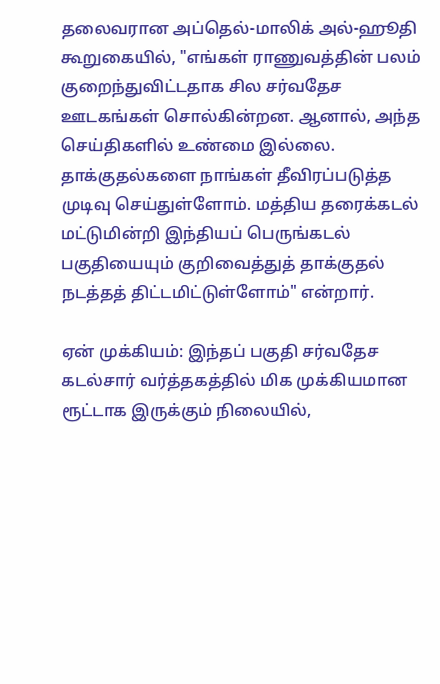தலைவரான அப்தெல்-மாலிக் அல்-ஹூதி கூறுகையில், "எங்கள் ராணுவத்தின் பலம் குறைந்துவிட்டதாக சில சர்வதேச ஊடகங்கள் சொல்கின்றன. ஆனால், அந்த செய்திகளில் உண்மை இல்லை. தாக்குதல்களை நாங்கள் தீவிரப்படுத்த முடிவு செய்துள்ளோம். மத்திய தரைக்கடல் மட்டுமின்றி இந்தியப் பெருங்கடல் பகுதியையும் குறிவைத்துத் தாக்குதல் நடத்தத் திட்டமிட்டுள்ளோம்" என்றார்.

ஏன் முக்கியம்: இந்தப் பகுதி சர்வதேச கடல்சார் வர்த்தகத்தில் மிக முக்கியமான ரூட்டாக இருக்கும் நிலையில்,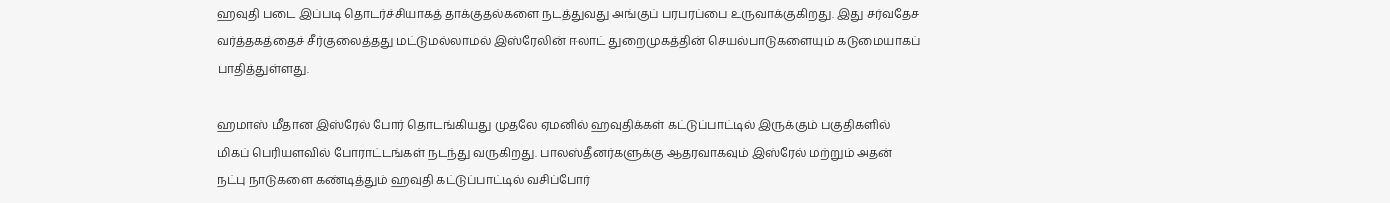ஹவுதி படை இப்படி தொடர்ச்சியாகத் தாக்குதல்களை நடத்துவது அங்குப் பரபரப்பை உருவாக்குகிறது. இது சர்வதேச வர்த்தகத்தைச் சீர்குலைத்தது மட்டுமல்லாமல் இஸ்ரேலின் ஈலாட் துறைமுகத்தின் செயல்பாடுகளையும் கடுமையாகப் பாதித்துள்ளது.

ஹமாஸ் மீதான இஸ்ரேல் போர் தொடங்கியது முதலே ஏமனில் ஹவுதிக்கள் கட்டுப்பாட்டில் இருக்கும் பகுதிகளில் மிகப் பெரியளவில் போராட்டங்கள் நடந்து வருகிறது. பாலஸ்தீனர்களுக்கு ஆதரவாகவும் இஸ்ரேல் மற்றும் அதன் நட்பு நாடுகளை கண்டித்தும் ஹவுதி கட்டுப்பாட்டில் வசிப்போர்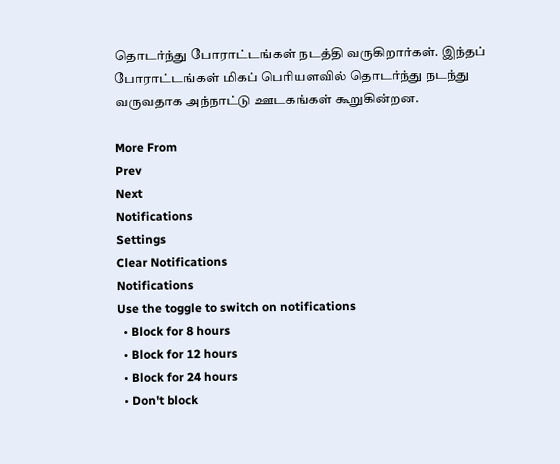தொடர்ந்து போராட்டங்கள் நடத்தி வருகிறார்கள். இந்தப் போராட்டங்கள் மிகப் பெரியளவில் தொடர்ந்து நடந்து வருவதாக அந்நாட்டு ஊடகங்கள் கூறுகின்றன.

More From
Prev
Next
Notifications
Settings
Clear Notifications
Notifications
Use the toggle to switch on notifications
  • Block for 8 hours
  • Block for 12 hours
  • Block for 24 hours
  • Don't block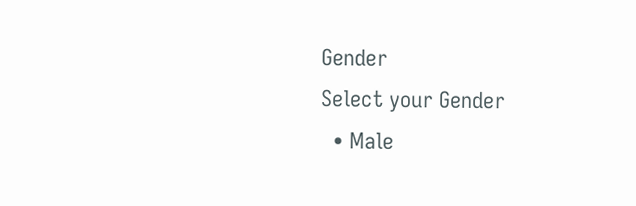Gender
Select your Gender
  • Male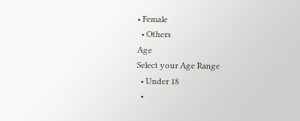• Female
  • Others
Age
Select your Age Range
  • Under 18
  •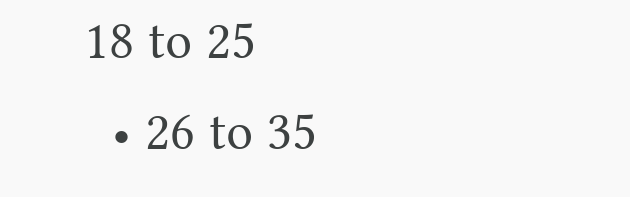18 to 25
  • 26 to 35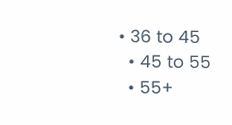• 36 to 45
  • 45 to 55
  • 55+